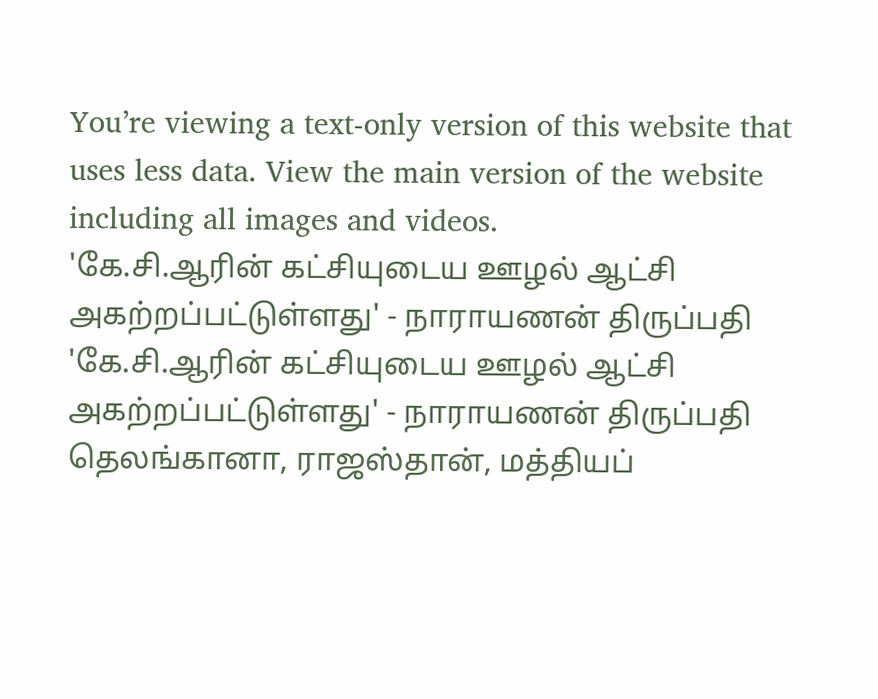You’re viewing a text-only version of this website that uses less data. View the main version of the website including all images and videos.
'கே.சி.ஆரின் கட்சியுடைய ஊழல் ஆட்சி அகற்றப்பட்டுள்ளது' - நாராயணன் திருப்பதி
'கே.சி.ஆரின் கட்சியுடைய ஊழல் ஆட்சி அகற்றப்பட்டுள்ளது' - நாராயணன் திருப்பதி
தெலங்கானா, ராஜஸ்தான், மத்தியப்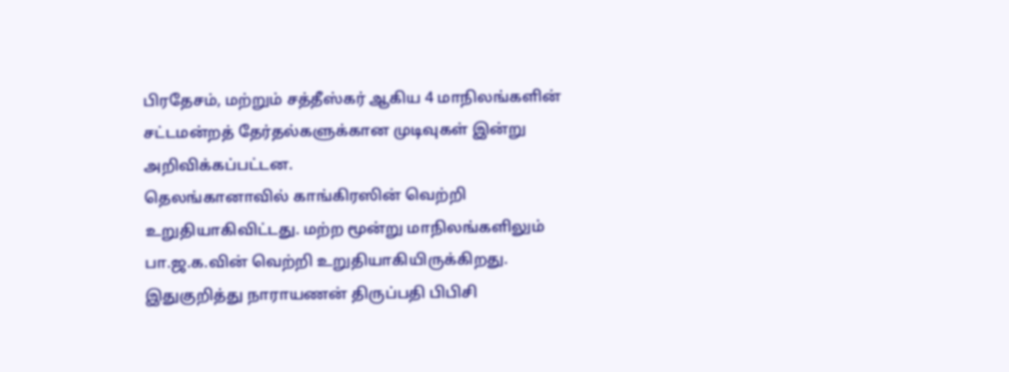பிரதேசம், மற்றும் சத்தீஸ்கர் ஆகிய 4 மாநிலங்களின் சட்டமன்றத் தேர்தல்களுக்கான முடிவுகள் இன்று அறிவிக்கப்பட்டன.
தெலங்கானாவில் காங்கிரஸின் வெற்றி உறுதியாகிவிட்டது. மற்ற மூன்று மாநிலங்களிலும் பா.ஜ.க.வின் வெற்றி உறுதியாகியிருக்கிறது. இதுகுறித்து நாராயணன் திருப்பதி பிபிசி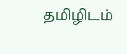தமிழிடம்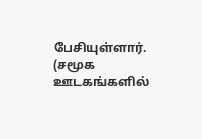பேசியுள்ளார்.
(சமூக ஊடகங்களில்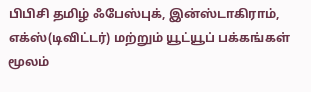பிபிசி தமிழ் ஃபேஸ்புக், இன்ஸ்டாகிராம், எக்ஸ்(டிவிட்டர்) மற்றும் யூட்யூப் பக்கங்கள் மூலம்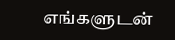எங்களுடன்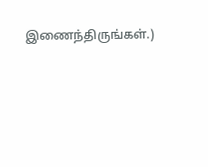இணைந்திருங்கள்.)